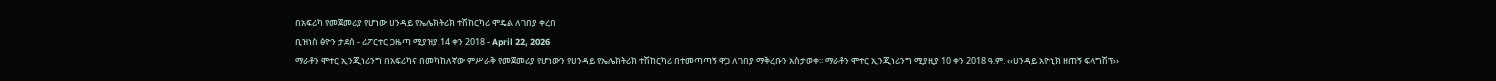በአፍሪካ የመጀመሪያ የሆነው ሀንዳይ የኤሌክትሪክ ተሽከርካሪ ሞዴል ለገበያ ቀረበ
ቢዝነስ ፅዮን ታደሰ - ሪፖርተር ጋዜጣ ሚያዝያ 14 ቀን 2018 - April 22, 2026
ማራቶን ሞተር ኢንጂነሪንግ በአፍሪካና በመካከለኛው ምሥራቅ የመጀመሪያ የሆነውን የሀንዳይ የኤሌክትሪክ ተሽከርካሪ በተመጣጣኝ ዋጋ ለገበያ ማቅረቡን አስታወቀ፡፡ ማራቶን ሞተር ኢንጂነሪንግ ሚያዚያ 10 ቀን 2018 ዓ.ም. ‹‹ሀንዳይ አዮኒክ ዘጠኝ ፍላግሽፕ››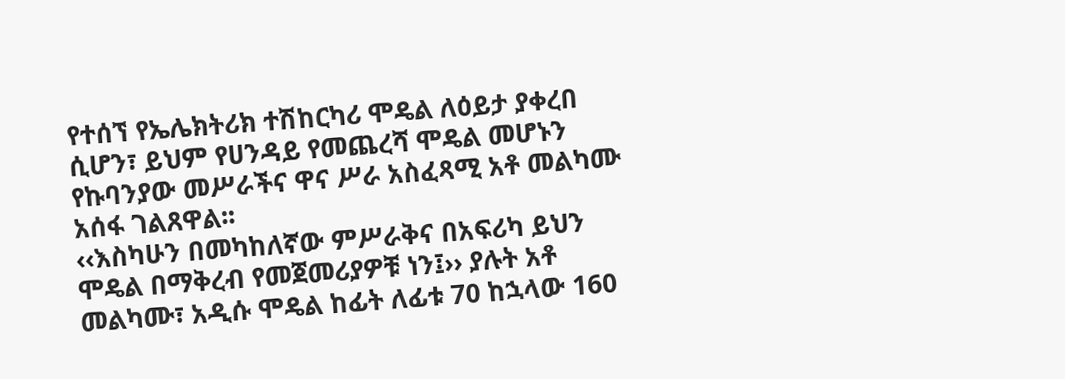የተሰኘ የኤሌክትሪክ ተሽከርካሪ ሞዴል ለዕይታ ያቀረበ ሲሆን፣ ይህም የሀንዳይ የመጨረሻ ሞዴል መሆኑን የኩባንያው መሥራችና ዋና ሥራ አስፈጻሚ አቶ መልካሙ አሰፋ ገልጸዋል፡፡
‹‹እስካሁን በመካከለኛው ምሥራቅና በአፍሪካ ይህን ሞዴል በማቅረብ የመጀመሪያዎቹ ነን፤›› ያሉት አቶ መልካሙ፣ አዲሱ ሞዴል ከፊት ለፊቱ 70 ከኋላው 160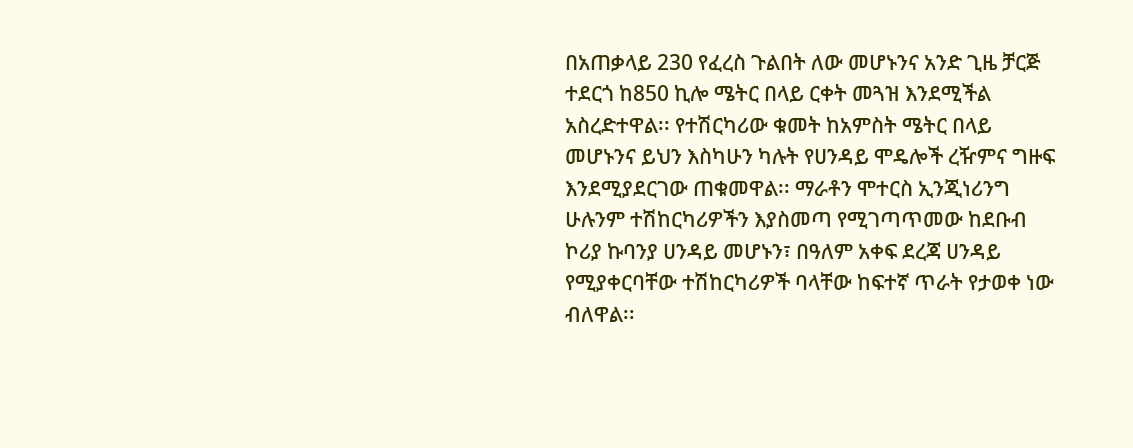በአጠቃላይ 230 የፈረስ ጉልበት ለው መሆኑንና አንድ ጊዜ ቻርጅ ተደርጎ ከ850 ኪሎ ሜትር በላይ ርቀት መጓዝ እንደሚችል አስረድተዋል፡፡ የተሽርካሪው ቁመት ከአምስት ሜትር በላይ መሆኑንና ይህን እስካሁን ካሉት የሀንዳይ ሞዴሎች ረዥምና ግዙፍ እንደሚያደርገው ጠቁመዋል፡፡ ማራቶን ሞተርስ ኢንጂነሪንግ ሁሉንም ተሽከርካሪዎችን እያስመጣ የሚገጣጥመው ከደቡብ ኮሪያ ኩባንያ ሀንዳይ መሆኑን፣ በዓለም አቀፍ ደረጃ ሀንዳይ የሚያቀርባቸው ተሽከርካሪዎች ባላቸው ከፍተኛ ጥራት የታወቀ ነው ብለዋል፡፡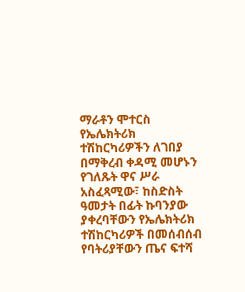ማራቶን ሞተርስ የኤሌክትሪክ ተሽከርካሪዎችን ለገበያ በማቅረብ ቀዳሚ መሆኑን የገለጹት ዋና ሥራ አስፈጻሚው፣ ከስድስት ዓመታት በፊት ኩባንያው ያቀረባቸውን የኤሌክትሪክ ተሽከርካሪዎች በመሰብሰብ የባትሪያቸውን ጤና ፍተሻ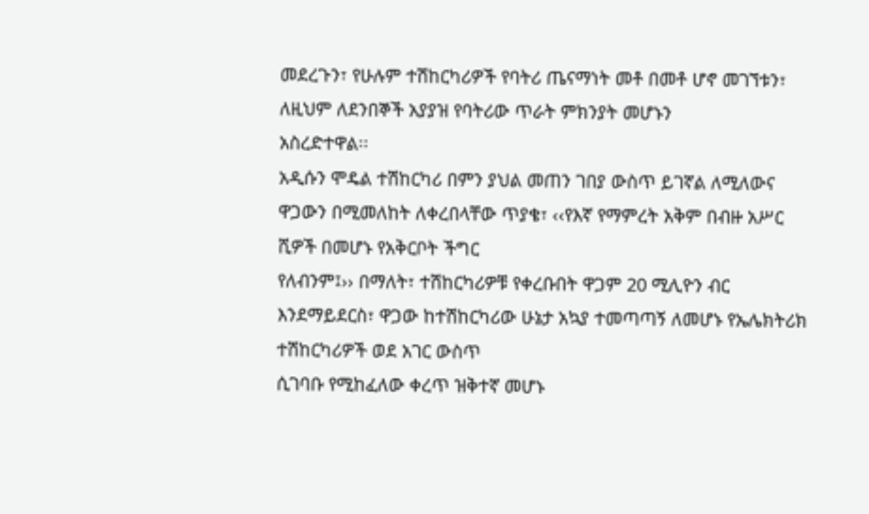መደረጉን፣ የሁሉም ተሽከርካሪዎች የባትሪ ጤናማነት መቶ በመቶ ሆኖ መገኘቱን፣ ለዚህም ለደንበኞች አያያዝ የባትሪው ጥራት ምክንያት መሆኑን
አስረድተዋል፡፡
አዲሱን ሞዴል ተሽከርካሪ በምን ያህል መጠን ገበያ ውስጥ ይገኛል ለሚለውና ዋጋውን በሚመለከት ለቀረበላቸው ጥያቄ፣ ‹‹የእኛ የማምረት አቅም በብዙ አሥር ሺዎች በመሆኑ የአቅርቦት ችግር
የለብንም፤›› በማለት፣ ተሽከርካሪዎቹ የቀረቡበት ዋጋም 20 ሚሊዮን ብር እንደማይደርስ፣ ዋጋው ከተሽከርካሪው ሁኔታ አኳያ ተመጣጣኝ ለመሆኑ የኤሌክትሪክ ተሽከርካሪዎች ወደ አገር ውስጥ
ሲገባቡ የሚከፈለው ቀረጥ ዝቅተኛ መሆኑ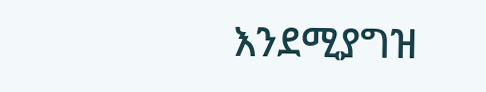እንደሚያግዝ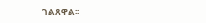ገልጸዋል፡፡